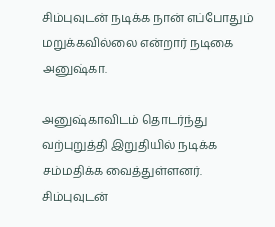சிம்புவுடன் நடிக்க நான் எப்போதும் மறுக்கவில்லை என்றார் நடிகை அனுஷ்கா.

அனுஷ்காவிடம் தொடர்ந்து வற்புறுத்தி இறுதியில் நடிக்க சம்மதிக்க வைத்துள்ளனர்.
சிம்புவுடன்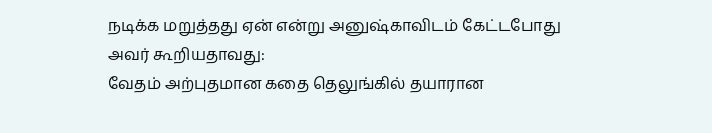நடிக்க மறுத்தது ஏன் என்று அனுஷ்காவிடம் கேட்டபோது அவர் கூறியதாவது:
வேதம் அற்புதமான கதை தெலுங்கில் தயாரான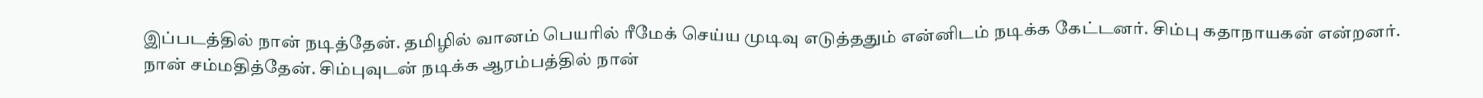இப்படத்தில் நான் நடித்தேன். தமிழில் வானம் பெயரில் ரீமேக் செய்ய முடிவு எடுத்ததும் என்னிடம் நடிக்க கேட்டனர். சிம்பு கதாநாயகன் என்றனர். நான் சம்மதித்தேன். சிம்புவுடன் நடிக்க ஆரம்பத்தில் நான்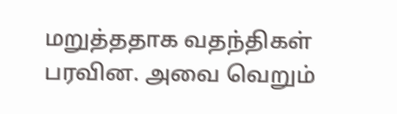மறுத்ததாக வதந்திகள் பரவின. அவை வெறும்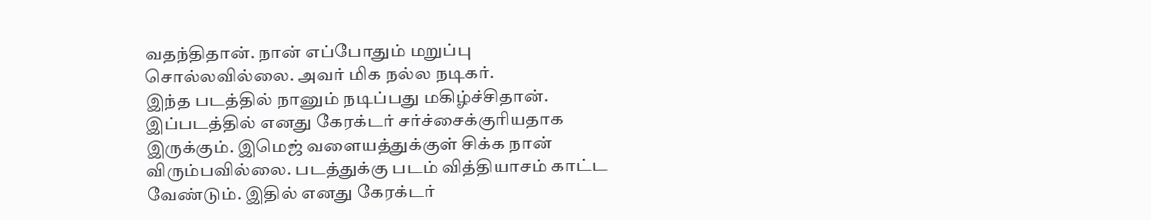வதந்திதான். நான் எப்போதும் மறுப்பு சொல்லவில்லை. அவர் மிக நல்ல நடிகர்.
இந்த படத்தில் நானும் நடிப்பது மகிழ்ச்சிதான். இப்படத்தில் எனது கேரக்டர் சர்ச்சைக்குரியதாக இருக்கும். இமெஜ் வளையத்துக்குள் சிக்க நான் விரும்பவில்லை. படத்துக்கு படம் வித்தியாசம் காட்ட வேண்டும். இதில் எனது கேரக்டர்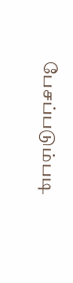பேசப்படும்படி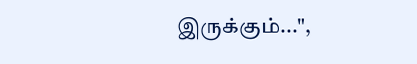இருக்கும்...",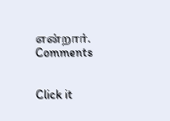என்றார்.
Comments


Click it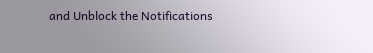and Unblock the Notifications